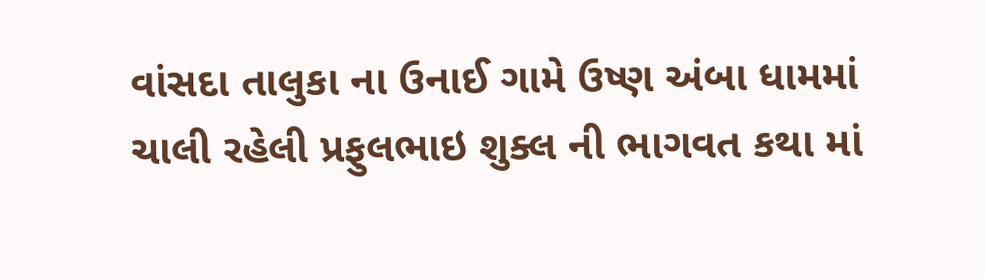વાંસદા તાલુકા ના ઉનાઈ ગામે ઉષ્ણ અંબા ધામમાં ચાલી રહેલી પ્રફુલભાઇ શુક્લ ની ભાગવત કથા માં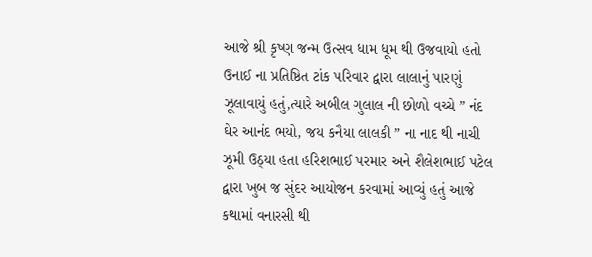આજે શ્રી કૃષ્ણ જન્મ ઉત્સવ ધામ ધૂમ થી ઉજવાયો હતો ઉનાઈ ના પ્રતિષ્ઠિત ટાંક પરિવાર દ્વારા લાલાનું પારણું ઝૂલાવાયું હતું,ત્યારે અબીલ ગુલાલ ની છોળો વચ્ચે ” નંદ ઘેર આનંદ ભયો, જય કનૈયા લાલકી ” ના નાદ થી નાચી ઝૂમી ઉઠ્યા હતા હરિશભાઈ પરમાર અને શૈલેશભાઈ પટેલ દ્વારા ખુબ જ સુંદર આયોજન કરવામાં આવ્યું હતું આજે કથામાં વનારસી થી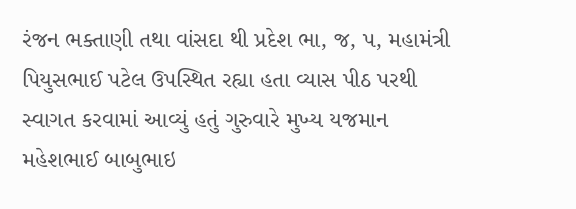રંજન ભક્તાણી તથા વાંસદા થી પ્રદેશ ભા, જ, પ, મહામંત્રી પિયુસભાઈ પટેલ ઉપસ્થિત રહ્યા હતા વ્યાસ પીઠ પરથી સ્વાગત કરવામાં આવ્યું હતું ગુરુવારે મુખ્ય યજમાન મહેશભાઈ બાબુભાઇ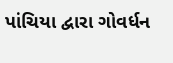પાંચિયા દ્વારા ગોવર્ધન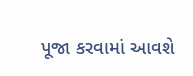પૂજા કરવામાં આવશે